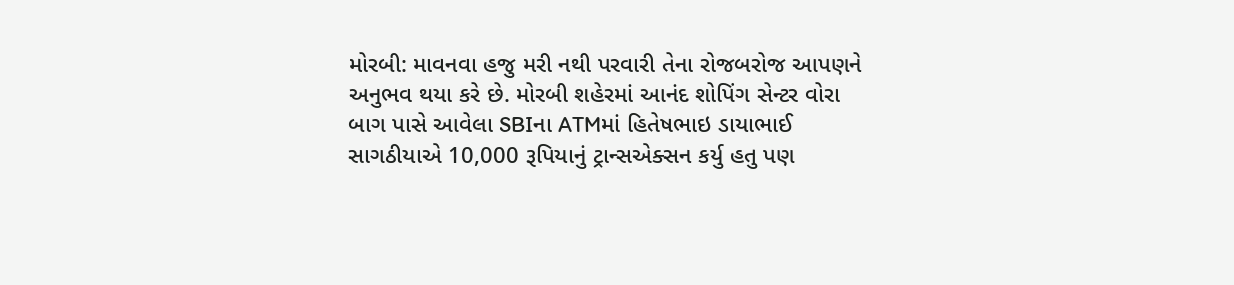મોરબી: માવનવા હજુ મરી નથી પરવારી તેના રોજબરોજ આપણને અનુભવ થયા કરે છે. મોરબી શહેરમાં આનંદ શોપિંગ સેન્ટર વોરા બાગ પાસે આવેલા SBIના ATMમાં હિતેષભાઇ ડાયાભાઈ સાગઠીયાએ 10,000 રૂપિયાનું ટ્રાન્સએક્સન કર્યુ હતુ પણ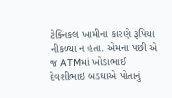ટેક્નિકલ ખામીના કારણે રૂપિયા નીકળ્યા ન હતા. એમના પછી એ જ ATMમાં ખોડાભાઈ દેવશીભાઇ બડઘાએ પોતાનું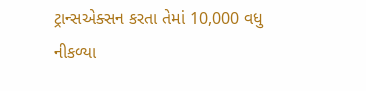ટ્રાન્સએક્સન કરતા તેમાં 10,000 વધુ નીકળ્યા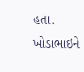હતા. ખોડાભાઇને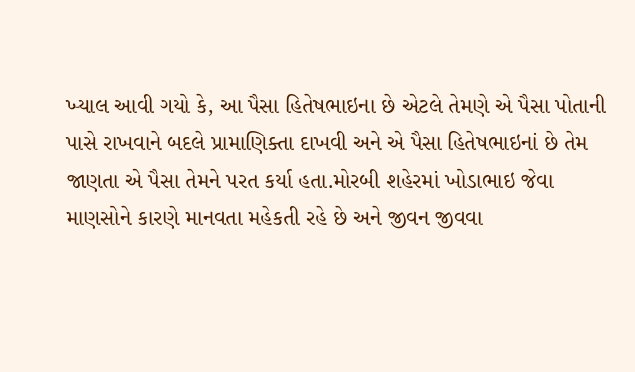ખ્યાલ આવી ગયો કે, આ પૈસા હિતેષભાઇના છે એટલે તેમણે એ પૈસા પોતાની પાસે રાખવાને બદલે પ્રામાણિક્તા દાખવી અને એ પૈસા હિતેષભાઇનાં છે તેમ જાણતા એ પૈસા તેમને પરત કર્યા હતા.મોરબી શહેરમાં ખોડાભાઇ જેવા માણસોને કારણે માનવતા મહેકતી રહે છે અને જીવન જીવવા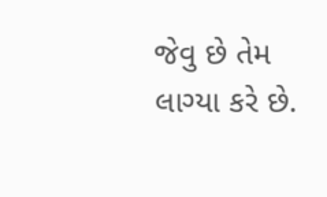જેવુ છે તેમ લાગ્યા કરે છે.